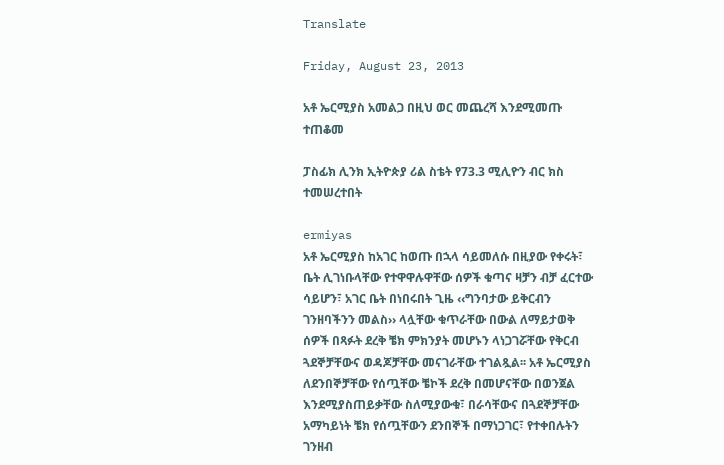Translate

Friday, August 23, 2013

አቶ ኤርሚያስ አመልጋ በዚህ ወር መጨረሻ እንደሚመጡ ተጠቆመ

ፓስፊክ ሊንክ ኢትዮጵያ ሪል ስቴት የ73.3 ሚሊዮን ብር ክስ ተመሠረተበት

ermiyas
አቶ ኤርሚያስ ከአገር ከወጡ በኋላ ሳይመለሱ በዚያው የቀሩት፣ ቤት ሊገነቡላቸው የተዋዋሉዋቸው ሰዎች ቁጣና ዛቻን ብቻ ፈርተው ሳይሆን፣ አገር ቤት በነበሩበት ጊዜ ‹‹ግንባታው ይቅርብን ገንዘባችንን መልስ›› ላሏቸው ቁጥራቸው በውል ለማይታወቅ ሰዎች በጻፉት ደረቅ ቼክ ምክንያት መሆኑን ላነጋገሯቸው የቅርብ ጓደኞቻቸውና ወዳጆቻቸው መናገራቸው ተገልጿል፡፡ አቶ ኤርሚያስ ለደንበኞቻቸው የሰጧቸው ቼኮች ደረቅ በመሆናቸው በወንጀል እንደሚያስጠይቃቸው ስለሚያውቁ፣ በራሳቸውና በጓደኞቻቸው አማካይነት ቼክ የሰጧቸውን ደንበኞች በማነጋገር፣ የተቀበሉትን ገንዘብ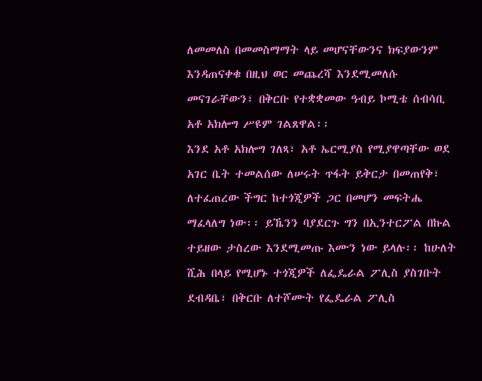ለመመለስ በመመስማማት ላይ መሆናቸውንና ክፍያውንም እንዳጠናቀቁ በዚህ ወር መጨረሻ እንደሚመለሱ መናገራቸውን፣ በቅርቡ የተቋቋመው ዓብይ ኮሚቴ ሰብሳቢ አቶ አክሎግ ሥዩም ገልጸዋል፡፡
እንደ አቶ አክሎግ ገለጻ፣ አቶ ኤርሚያስ የሚያዋጣቸው ወደ አገር ቤት ተመልሰው ለሠሩት ጥፋት ይቅርታ በመጠየቅ፣ ለተፈጠረው ችግር ከተጎጂዎች ጋር በመሆን መፍትሔ ማፈላለግ ነው፡፡ ይኼንን ባያደርጉ ግን በኢንተርፖል በኩል ተይዘው ታስረው እንደሚመጡ እሙን ነው ይላሉ፡፡ ከሁለት ሺሕ በላይ የሚሆኑ ተጎጂዎች ለፌዴራል ፖሊስ ያስገቡት ደብዳቤ፣ በቅርቡ ለተሾሙት የፌዴራል ፖሊስ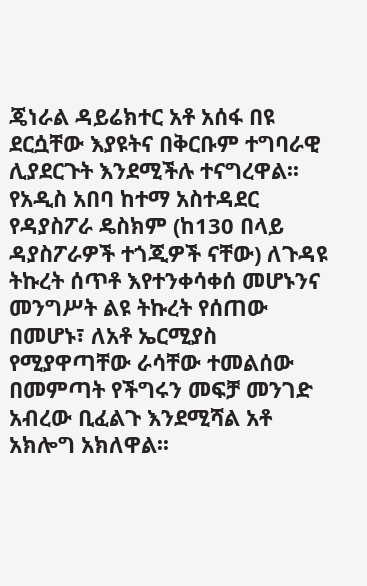ጄነራል ዳይሬክተር አቶ አሰፋ በዩ ደርሷቸው እያዩትና በቅርቡም ተግባራዊ ሊያደርጉት እንደሚችሉ ተናግረዋል፡፡
የአዲስ አበባ ከተማ አስተዳደር የዳያስፖራ ዴስክም (ከ130 በላይ ዳያስፖራዎች ተጎጂዎች ናቸው) ለጉዳዩ ትኩረት ሰጥቶ እየተንቀሳቀሰ መሆኑንና መንግሥት ልዩ ትኩረት የሰጠው በመሆኑ፣ ለአቶ ኤርሚያስ የሚያዋጣቸው ራሳቸው ተመልሰው በመምጣት የችግሩን መፍቻ መንገድ አብረው ቢፈልጉ እንደሚሻል አቶ አክሎግ አክለዋል፡፡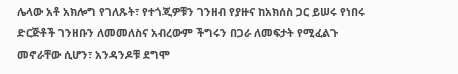ሌላው አቶ አክሎግ የገለጹት፣ የተጎጂዎቹን ገንዘብ የያዙና ከአክሰስ ጋር ይሠሩ የነበሩ ድርጅቶች ገንዘቡን ለመመለስና አብረውም ችግሩን በጋራ ለመፍታት የሚፈልጉ መኖራቸው ሲሆን፣ አንዳንዶቹ ደግሞ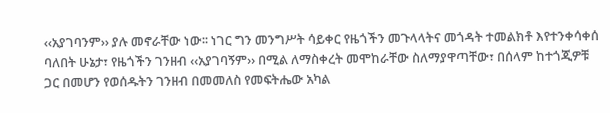‹‹አያገባንም›› ያሉ መኖራቸው ነው፡፡ ነገር ግን መንግሥት ሳይቀር የዜጎችን መጉላላትና መጎዳት ተመልክቶ እየተንቀሳቀሰ ባለበት ሁኔታ፣ የዜጎችን ገንዘብ ‹‹አያገባኝም›› በሚል ለማስቀረት መሞከራቸው ስለማያዋጣቸው፣ በሰላም ከተጎጂዎቹ ጋር በመሆን የወሰዱትን ገንዘብ በመመለስ የመፍትሔው አካል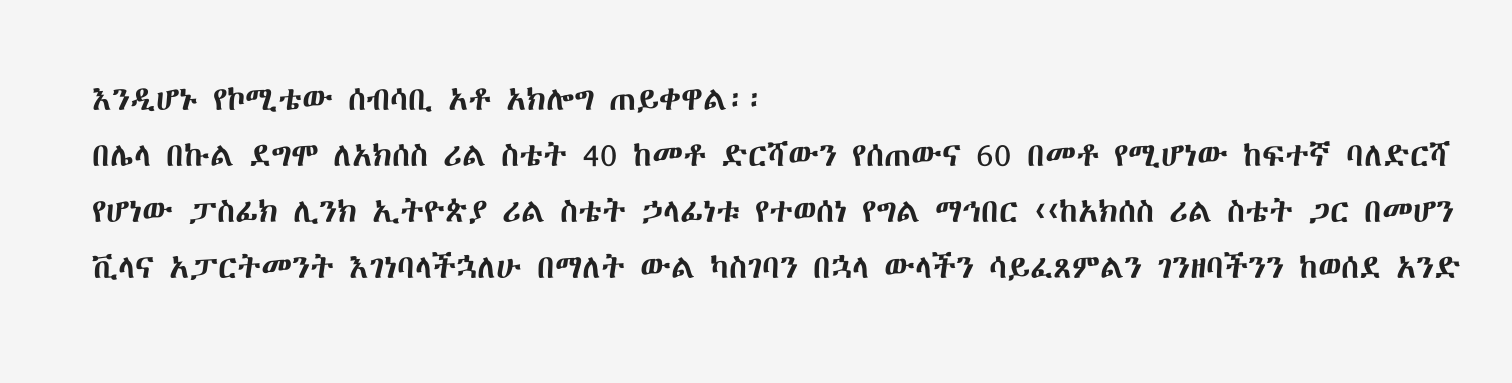እንዲሆኑ የኮሚቴው ሰብሳቢ አቶ አክሎግ ጠይቀዋል፡፡
በሌላ በኩል ደግሞ ለአክሰስ ሪል ስቴት 40 ከመቶ ድርሻውን የሰጠውና 60 በመቶ የሚሆነው ከፍተኛ ባለድርሻ የሆነው ፓስፊክ ሊንክ ኢትዮጵያ ሪል ስቴት ኃላፊነቱ የተወሰነ የግል ማኅበር ‹‹ከአክሰስ ሪል ስቴት ጋር በመሆን ቪላና አፓርትመንት እገነባላችኋለሁ በማለት ውል ካስገባን በኋላ ውላችን ሳይፈጸምልን ገንዘባችንን ከወሰደ አንድ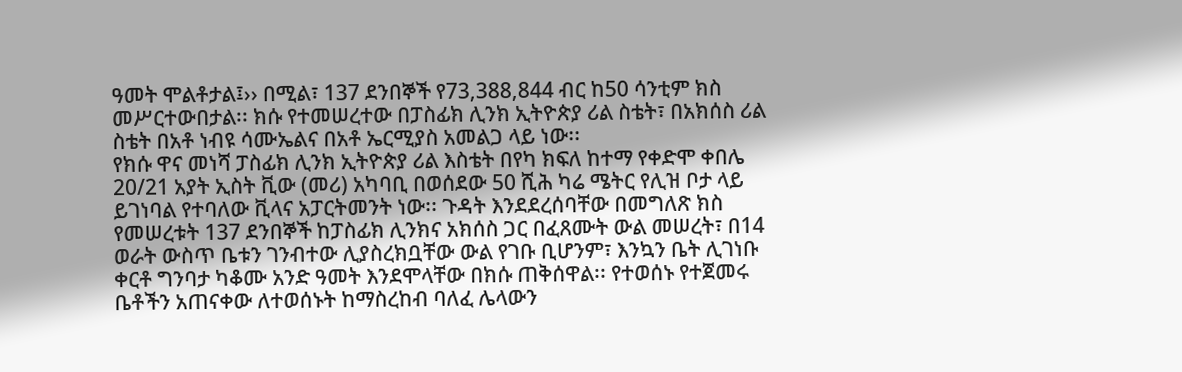ዓመት ሞልቶታል፤›› በሚል፣ 137 ደንበኞች የ73,388,844 ብር ከ50 ሳንቲም ክስ መሥርተውበታል፡፡ ክሱ የተመሠረተው በፓስፊክ ሊንክ ኢትዮጵያ ሪል ስቴት፣ በአክሰስ ሪል ስቴት በአቶ ነብዩ ሳሙኤልና በአቶ ኤርሚያስ አመልጋ ላይ ነው፡፡
የክሱ ዋና መነሻ ፓስፊክ ሊንክ ኢትዮጵያ ሪል እስቴት በየካ ክፍለ ከተማ የቀድሞ ቀበሌ 20/21 አያት ኢስት ቪው (መሪ) አካባቢ በወሰደው 50 ሺሕ ካሬ ሜትር የሊዝ ቦታ ላይ ይገነባል የተባለው ቪላና አፓርትመንት ነው፡፡ ጉዳት እንደደረሰባቸው በመግለጽ ክስ የመሠረቱት 137 ደንበኞች ከፓስፊክ ሊንክና አክሰስ ጋር በፈጸሙት ውል መሠረት፣ በ14 ወራት ውስጥ ቤቱን ገንብተው ሊያስረክቧቸው ውል የገቡ ቢሆንም፣ እንኳን ቤት ሊገነቡ ቀርቶ ግንባታ ካቆሙ አንድ ዓመት እንደሞላቸው በክሱ ጠቅሰዋል፡፡ የተወሰኑ የተጀመሩ ቤቶችን አጠናቀው ለተወሰኑት ከማስረከብ ባለፈ ሌላውን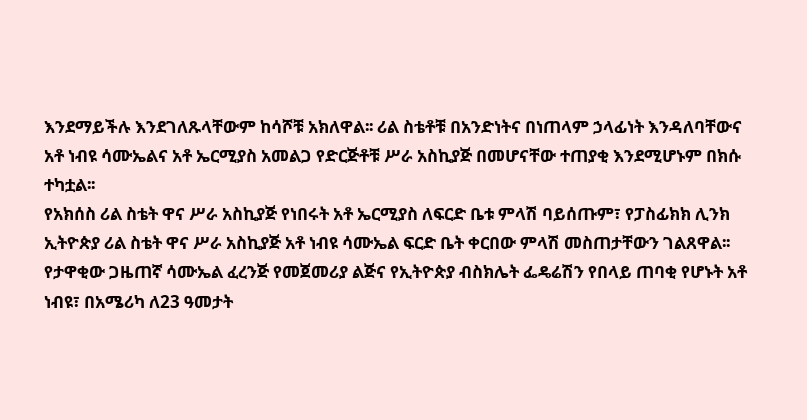እንደማይችሉ እንደገለጹላቸውም ከሳሾቹ አክለዋል፡፡ ሪል ስቴቶቹ በአንድነትና በነጠላም ኃላፊነት እንዳለባቸውና አቶ ነብዩ ሳሙኤልና አቶ ኤርሚያስ አመልጋ የድርጅቶቹ ሥራ አስኪያጅ በመሆናቸው ተጠያቂ እንደሚሆኑም በክሱ ተካቷል፡፡
የአክሰስ ሪል ስቴት ዋና ሥራ አስኪያጅ የነበሩት አቶ ኤርሚያስ ለፍርድ ቤቱ ምላሽ ባይሰጡም፣ የፓስፊክክ ሊንክ ኢትዮጵያ ሪል ስቴት ዋና ሥራ አስኪያጅ አቶ ነብዩ ሳሙኤል ፍርድ ቤት ቀርበው ምላሽ መስጠታቸውን ገልጸዋል፡፡ የታዋቂው ጋዜጠኛ ሳሙኤል ፈረንጅ የመጀመሪያ ልጅና የኢትዮጵያ ብስክሌት ፌዴሬሽን የበላይ ጠባቂ የሆኑት አቶ ነብዩ፣ በአሜሪካ ለ23 ዓመታት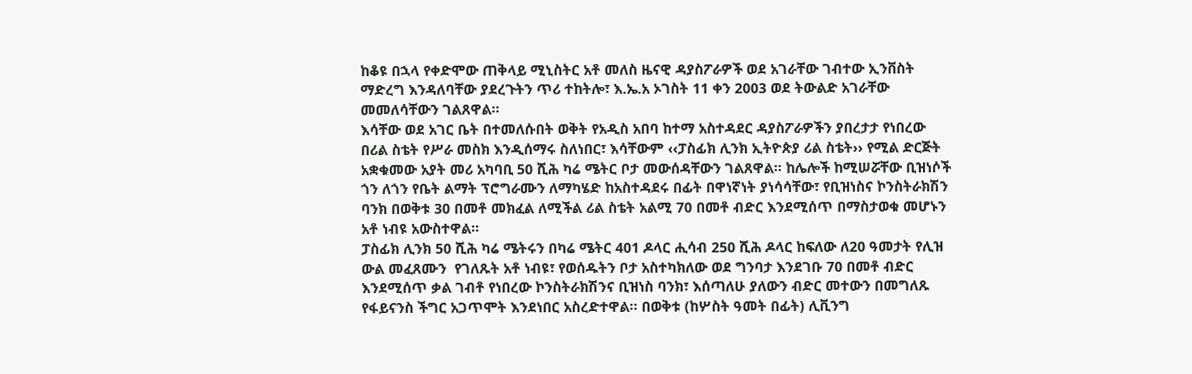ከቆዩ በኋላ የቀድሞው ጠቅላይ ሚኒስትር አቶ መለስ ዜናዊ ዳያስፖራዎች ወደ አገራቸው ገብተው ኢንቨስት ማድረግ እንዳለባቸው ያደረጉትን ጥሪ ተከትሎ፣ እ.ኤ.አ ኦገስት 11 ቀን 2003 ወደ ትውልድ አገራቸው መመለሳቸውን ገልጸዋል፡፡
እሳቸው ወደ አገር ቤት በተመለሱበት ወቅት የአዲስ አበባ ከተማ አስተዳደር ዳያስፖራዎችን ያበረታታ የነበረው በሪል ስቴት የሥራ መስክ እንዲሰማሩ ስለነበር፣ እሳቸውም ‹‹ፓስፊክ ሊንክ ኢትዮጵያ ሪል ስቴት›› የሚል ድርጅት አቋቁመው አያት መሪ አካባቢ 50 ሺሕ ካሬ ሜትር ቦታ መውሰዳቸውን ገልጸዋል፡፡ ከሌሎች ከሚሠሯቸው ቢዝነሶች ጎን ለጎን የቤት ልማት ፕሮግራሙን ለማካሄድ ከአስተዳደሩ በፊት በዋነኛነት ያነሳሳቸው፣ የቢዝነስና ኮንስትራክሽን ባንክ በወቅቱ 30 በመቶ መክፈል ለሚችል ሪል ስቴት አልሚ 70 በመቶ ብድር እንደሚሰጥ በማስታወቁ መሆኑን አቶ ነብዩ አውስተዋል፡፡
ፓስፊክ ሊንክ 50 ሺሕ ካሬ ሜትሩን በካሬ ሜትር 401 ዶላር ሒሳብ 250 ሺሕ ዶላር ከፍለው ለ20 ዓመታት የሊዝ ውል መፈጸሙን  የገለጹት አቶ ነብዩ፣ የወሰዱትን ቦታ አስተካክለው ወደ ግንባታ እንደገቡ 70 በመቶ ብድር እንደሚሰጥ ቃል ገብቶ የነበረው ኮንስትራክሽንና ቢዝነስ ባንክ፣ እሰጣለሁ ያለውን ብድር መተውን በመግለጹ የፋይናንስ ችግር አጋጥሞት እንደነበር አስረድተዋል፡፡ በወቅቱ (ከሦስት ዓመት በፊት) ሊቪንግ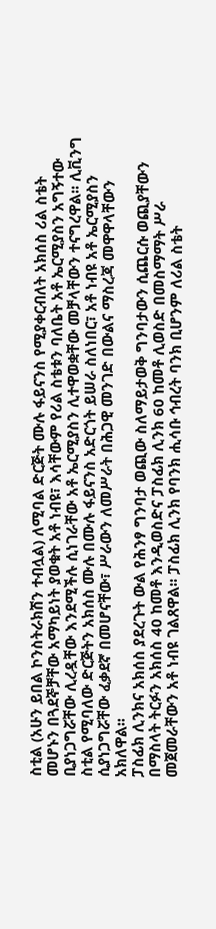ስቲል (አሁን ይበል ኮንስትራክሽን ተብሏል) ለሚባል ድርጅት ሙሉ ፋይናንስ የሚያቀርብለት አክሰስ ሪል ስቴት መሆኑን በጓደኞቻቸው አማካይነት ያወቁት አቶ ነብዩ፣ እሳቸውም የሪል ስቴቱን ባለቤት አቶ ኤርሚያስን አግኝተው ቢያነጋግሯቸው ሊረዷቸው እንደሚችሉ ሲነገራቸው አቶ ኤርሚያስን ሊተዋወቋቸው መቻላቸውን ተናግረዋል፡፡ ሊቪንግ ስቲል የሚባለው ድርጅትን አክሰስ ሙሉ በሙሉ ፋይናንስ አድርጎት ይሠራ ስለነበር፣ አቶ ነብዩ አቶ ኤርሚያስን ሲያነጋግሯቸው ፈቃደኛ በመሆናቸው፣ ሥራውን ለመሥራት በሕጋዊ መንገድ በውልና ማስረጃ መዋዋላቸውን አክለዋል፡፡
ፓስፊክ ሊንክና አክሰስ ያደረጉት ውል የሕንፃ ግንባታ ወጪው ስለማይታወቅ ግንባታውን ሲጨርሱ ወጪያቸውን በማስላት ትርፉን አክሰስ 40 ከመቶ እንዲወስድና ፓስፊክ ሊንክ 60 ከመቶ ሊወስድ በመስማማት ሥራ መጀመራቸውን አቶ ነብዩ ገልጸዋል፡፡ ፓስፊክ ሊንክ የባንክ ሒሳቡ ኅብረት ባንክ ቢሆንም ለሪል ስቴት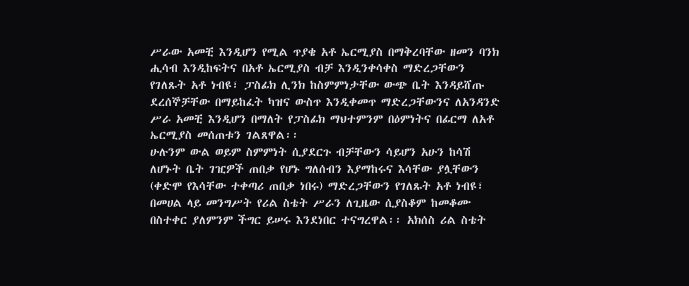ሥራው አመቺ እንዲሆን የሚል ጥያቄ አቶ ኤርሚያስ በማቅረባቸው ዘመን ባንክ ሒሳብ እንዲከፍትና በአቶ ኤርሚያስ ብቻ እንዲንቀሳቀስ ማድረጋቸውን የገለጹት አቶ ነብዩ፣ ፓስፊክ ሊንክ ከስምምነታቸው ውጭ ቤት እንዳይሸጡ ደረሰኞቻቸው በማይከፈት ካዝና ውስጥ እንዲቀመጥ ማድረጋቸውንና ለአንዳንድ ሥራ አመቺ እንዲሆን በማለት የፓስፊክ ማህተምንም በዕምነትና በፊርማ ለአቶ ኤርሚያስ መሰጠቱን ገልጸዋል፡፡
ሁሉንም ውል ወይም ስምምነት ሲያደርጉ ብቻቸውን ሳይሆን አሁን ከሳሽ ለሆኑት ቤት ገዢዎች ጠበቃ የሆኑ ግለሰብን እያማከሩና እሳቸው ያሏቸውን (ቀድሞ የእሳቸው ተቀጣሪ ጠበቃ ነበሩ) ማድረጋቸውን የገለጹት አቶ ነብዩ፣ በመሀል ላይ መንግሥት የሪል ስቴት ሥራን ለጊዜው ሲያስቆም ከመቆሙ በስተቀር ያለምንም ችግር ይሠሩ እንደነበር ተናግረዋል፡፡ አክሰስ ሪል ስቴት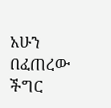አሁን በፈጠረው ችግር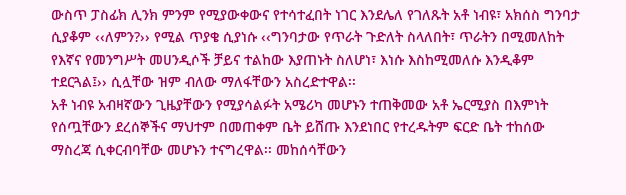ውስጥ ፓስፊክ ሊንክ ምንም የሚያውቀውና የተሳተፈበት ነገር እንደሌለ የገለጹት አቶ ነብዩ፣ አክሰስ ግንባታ ሲያቆም ‹‹ለምን?›› የሚል ጥያቄ ሲያነሱ ‹‹ግንባታው የጥራት ጉድለት ስላለበት፣ ጥራትን በሚመለከት የእኛና የመንግሥት መሀንዲሶች ቻይና ተልከው እያጠኑት ስለሆነ፣ እነሱ እስከሚመለሱ እንዲቆም ተደርጓል፤›› ሲሏቸው ዝም ብለው ማለፋቸውን አስረድተዋል፡፡
አቶ ነብዩ አብዛኛውን ጊዜያቸውን የሚያሳልፉት አሜሪካ መሆኑን ተጠቅመው አቶ ኤርሚያስ በእምነት የሰጧቸውን ደረሰኞችና ማህተም በመጠቀም ቤት ይሸጡ እንደነበር የተረዱትም ፍርድ ቤት ተከሰው ማስረጃ ሲቀርብባቸው መሆኑን ተናግረዋል፡፡ መከሰሳቸውን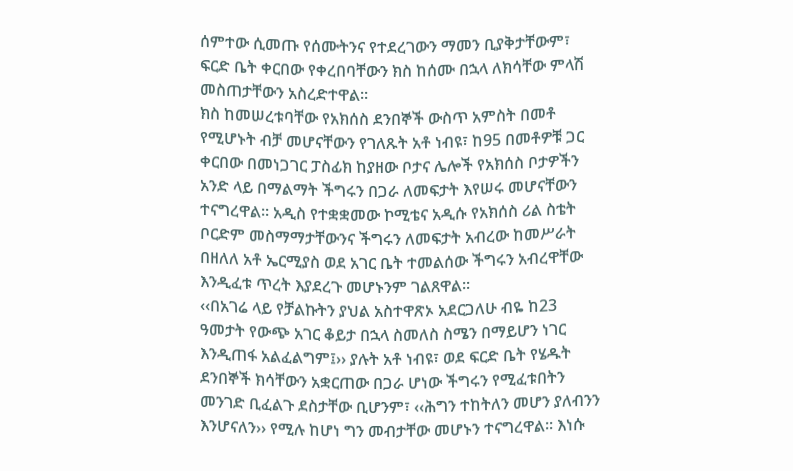ሰምተው ሲመጡ የሰሙትንና የተደረገውን ማመን ቢያቅታቸውም፣ ፍርድ ቤት ቀርበው የቀረበባቸውን ክስ ከሰሙ በኋላ ለክሳቸው ምላሽ መስጠታቸውን አስረድተዋል፡፡
ክስ ከመሠረቱባቸው የአክሰስ ደንበኞች ውስጥ አምስት በመቶ የሚሆኑት ብቻ መሆናቸውን የገለጹት አቶ ነብዩ፣ ከ95 በመቶዎቹ ጋር ቀርበው በመነጋገር ፓስፊክ ከያዘው ቦታና ሌሎች የአክሰስ ቦታዎችን አንድ ላይ በማልማት ችግሩን በጋራ ለመፍታት እየሠሩ መሆናቸውን ተናግረዋል፡፡ አዲስ የተቋቋመው ኮሚቴና አዲሱ የአክሰስ ሪል ስቴት ቦርድም መስማማታቸውንና ችግሩን ለመፍታት አብረው ከመሥራት በዘለለ አቶ ኤርሚያስ ወደ አገር ቤት ተመልሰው ችግሩን አብረዋቸው እንዲፈቱ ጥረት እያደረጉ መሆኑንም ገልጸዋል፡፡
‹‹በአገሬ ላይ የቻልኩትን ያህል አስተዋጽኦ አደርጋለሁ ብዬ ከ23 ዓመታት የውጭ አገር ቆይታ በኋላ ስመለስ ስሜን በማይሆን ነገር እንዲጠፋ አልፈልግም፤›› ያሉት አቶ ነብዩ፣ ወደ ፍርድ ቤት የሄዱት ደንበኞች ክሳቸውን አቋርጠው በጋራ ሆነው ችግሩን የሚፈቱበትን መንገድ ቢፈልጉ ደስታቸው ቢሆንም፣ ‹‹ሕግን ተከትለን መሆን ያለብንን እንሆናለን›› የሚሉ ከሆነ ግን መብታቸው መሆኑን ተናግረዋል፡፡ እነሱ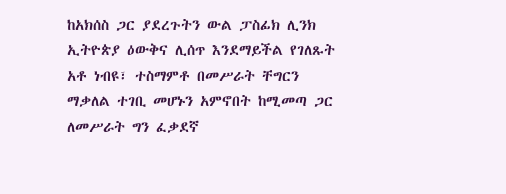ከአክሰስ ጋር ያደረጉትን ውል ፓስፊክ ሊንክ ኢትዮጵያ ዕውቅና ሊሰጥ እንደማይችል የገለጹት አቶ ነብዩ፣ ተስማምቶ በመሥራት ቸግርን ማቃለል ተገቢ መሆኑን አምኖበት ከሚመጣ ጋር ለመሥራት ግን ፈቃደኛ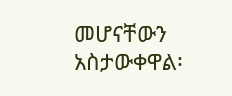መሆናቸውን አስታውቀዋል፡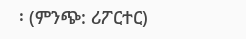፡ (ምንጭ: ሪፖርተር)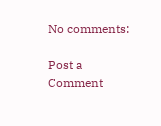No comments:

Post a Comment